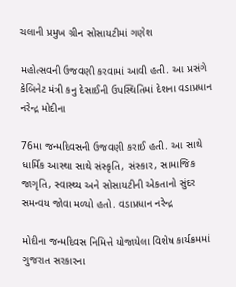ચલાની પ્રમુખ ગ્રીન સોસાયટીમાં ગણેશ

મહોત્સવની ઉજવણી કરવામાં આવી હતી. આ પ્રસંગે કેબિનેટ મંત્રી કનુ દેસાઈની ઉપસ્થિતિમાં દેશના વડાપ્રધાન નરેન્દ્ર મોદીના

76મા જન્મદિવસની ઉજવણી કરાઈ હતી. આ સાથે ધાર્મિક આસ્થા સાથે સંસ્કૃતિ, સંસ્કાર, સામાજિક જાગૃતિ, સ્વાસ્થ્ય અને સોસાયટીની એકતાનો સુંદર સમન્વય જોવા મળ્યો હતો. વડાપ્રધાન નરેન્દ્ર

મોદીના જન્મદિવસ નિમિત્તે યોજાયેલા વિશેષ કાર્યક્રમમાં ગુજરાત સરકારના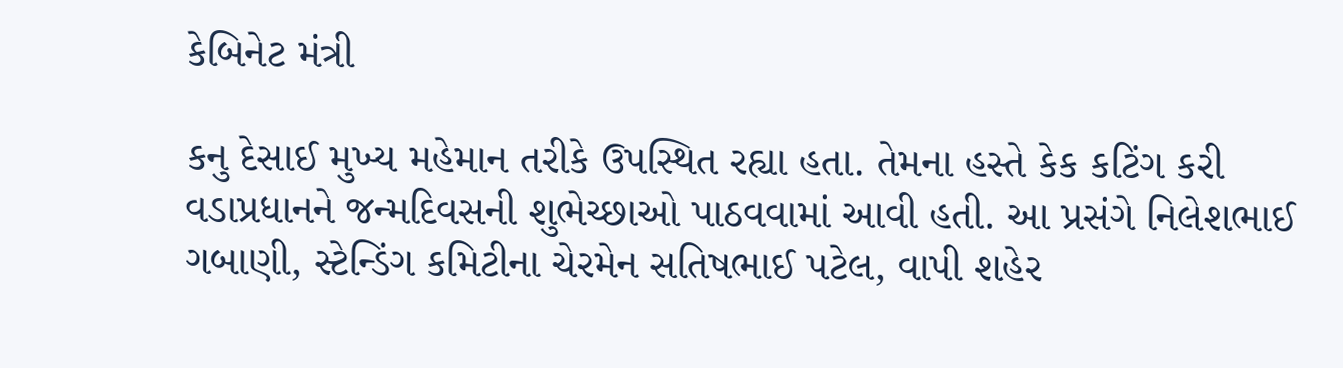કેબિનેટ મંત્રી

કનુ દેસાઈ મુખ્ય મહેમાન તરીકે ઉપસ્થિત રહ્યા હતા. તેમના હસ્તે કેક કટિંગ કરી વડાપ્રધાનને જન્મદિવસની શુભેચ્છાઓ પાઠવવામાં આવી હતી. આ પ્રસંગે નિલેશભાઈ ગબાણી, સ્ટેન્ડિંગ કમિટીના ચેરમેન સતિષભાઈ પટેલ, વાપી શહેર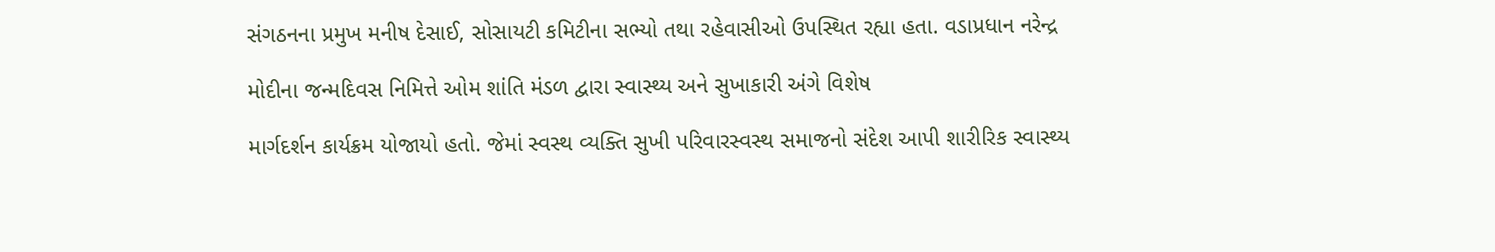સંગઠનના પ્રમુખ મનીષ દેસાઈ, સોસાયટી કમિટીના સભ્યો તથા રહેવાસીઓ ઉપસ્થિત રહ્યા હતા. વડાપ્રધાન નરેન્દ્ર

મોદીના જન્મદિવસ નિમિત્તે ઓમ શાંતિ મંડળ દ્વારા સ્વાસ્થ્ય અને સુખાકારી અંગે વિશેષ

માર્ગદર્શન કાર્યક્રમ યોજાયો હતો. જેમાં સ્વસ્થ વ્યક્તિ સુખી પરિવારસ્વસ્થ સમાજનો સંદેશ આપી શારીરિક સ્વાસ્થ્ય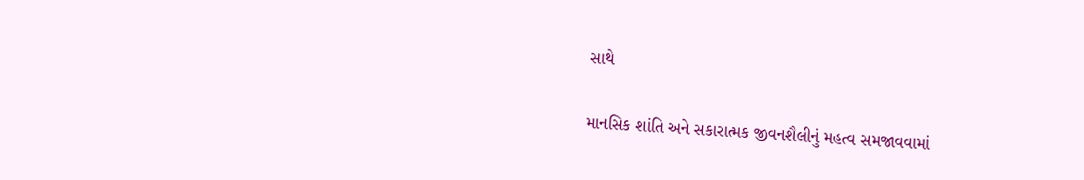સાથે

માનસિક શાંતિ અને સકારાત્મક જીવનશૈલીનું મહત્વ સમજાવવામાં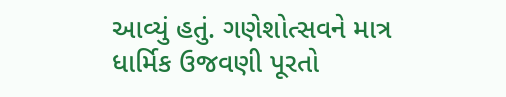આવ્યું હતું. ગણેશોત્સવને માત્ર ધાર્મિક ઉજવણી પૂરતો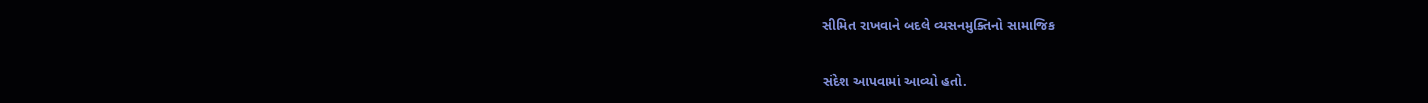સીમિત રાખવાને બદલે વ્યસનમુક્તિનો સામાજિક

સંદેશ આપવામાં આવ્યો હતો.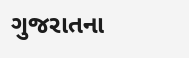ગુજરાતના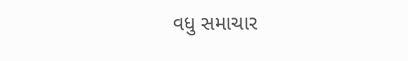વધુ સમાચાર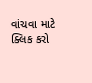વાંચવા માટે ક્લિક કરો